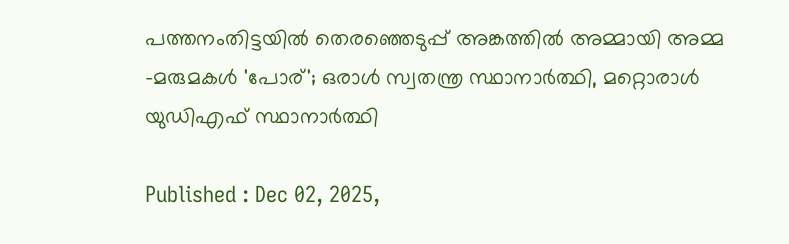പത്തനംതിട്ടയിൽ തെരഞ്ഞെടുപ്പ് അങ്കത്തിൽ അമ്മായി അമ്മ -മരുമകള്‍ 'പോര്'; ഒരാള്‍ സ്വതന്ത്ര സ്ഥാനാര്‍ത്ഥി, മറ്റൊരാള്‍ യുഡിഎഫ് സ്ഥാനാര്‍ത്ഥി

Published : Dec 02, 2025,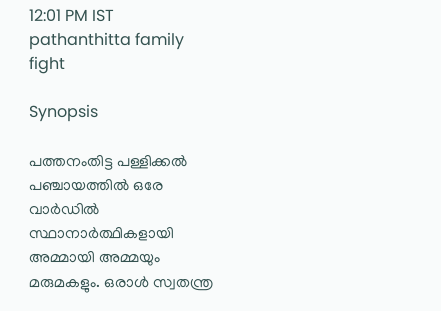12:01 PM IST
pathanthitta family fight

Synopsis

പത്തനംതിട്ട പള്ളിക്കൽ പഞ്ചായത്തിൽ ഒരേ വാർഡിൽ സ്ഥാനാര്‍ത്ഥികളായി അമ്മായി അമ്മയും മരുമകളും. ഒരാൾ സ്വതന്ത്ര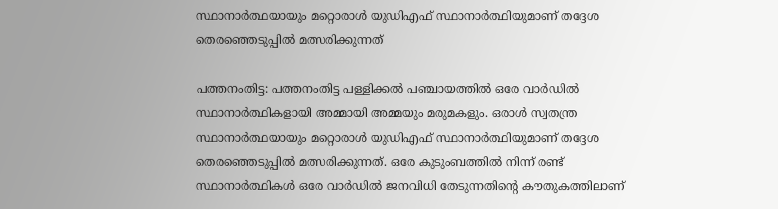സ്ഥാനാര്‍ത്ഥയായും മറ്റൊരാൾ യുഡിഎഫ് സ്ഥാനാർത്ഥിയുമാണ് തദ്ദേശ തെരഞ്ഞെടുപ്പിൽ മത്സരിക്കുന്നത്

പത്തനംതിട്ട: പത്തനംതിട്ട പള്ളിക്കൽ പഞ്ചായത്തിൽ ഒരേ വാർഡിൽ സ്ഥാനാര്‍ത്ഥികളായി അമ്മായി അമ്മയും മരുമകളും. ഒരാൾ സ്വതന്ത്ര സ്ഥാനാര്‍ത്ഥയായും മറ്റൊരാൾ യുഡിഎഫ് സ്ഥാനാർത്ഥിയുമാണ് തദ്ദേശ തെരഞ്ഞെടുപ്പിൽ മത്സരിക്കുന്നത്. ഒരേ കുടുംബത്തിൽ നിന്ന് രണ്ട് സ്ഥാനാര്‍ത്ഥികള്‍ ഒരേ വാര്‍ഡിൽ ജനവിധി തേടുന്നതിന്‍റെ കൗതുകത്തിലാണ്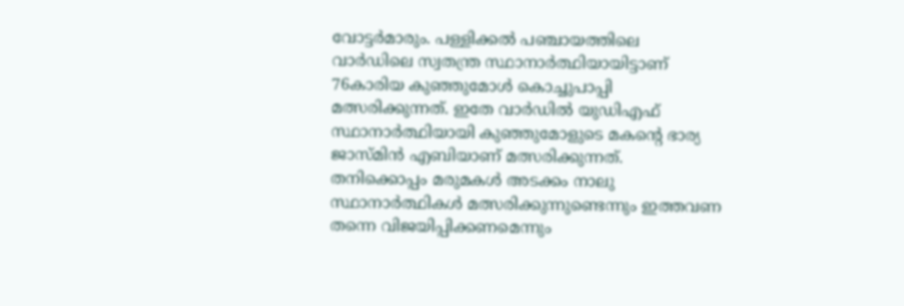വോട്ടര്‍മാരും. പള്ളിക്കൽ പഞ്ചായത്തിലെ വാര്‍ഡിലെ സ്വതന്ത്ര സ്ഥാനാര്‍ത്ഥിയായിട്ടാണ് 76കാരിയ കുഞ്ഞുമോള്‍ കൊച്ചുപാപ്പി മത്സരിക്കുന്നത്. ഇതേ വാര്‍ഡിൽ യുഡിഎഫ് സ്ഥാനാര്‍ത്ഥിയായി കുഞ്ഞുമോളുടെ മകന്‍റെ ഭാര്യ ജാസ്മിൻ എബിയാണ് മത്സരിക്കുന്നത്. തനിക്കൊപ്പം മരുമകള്‍ അടക്കം നാലു സ്ഥാനാര്‍ത്ഥികള്‍ മത്സരിക്കുന്നുണ്ടെന്നും ഇത്തവണ തന്നെ വിജയിപ്പിക്കണമെന്നും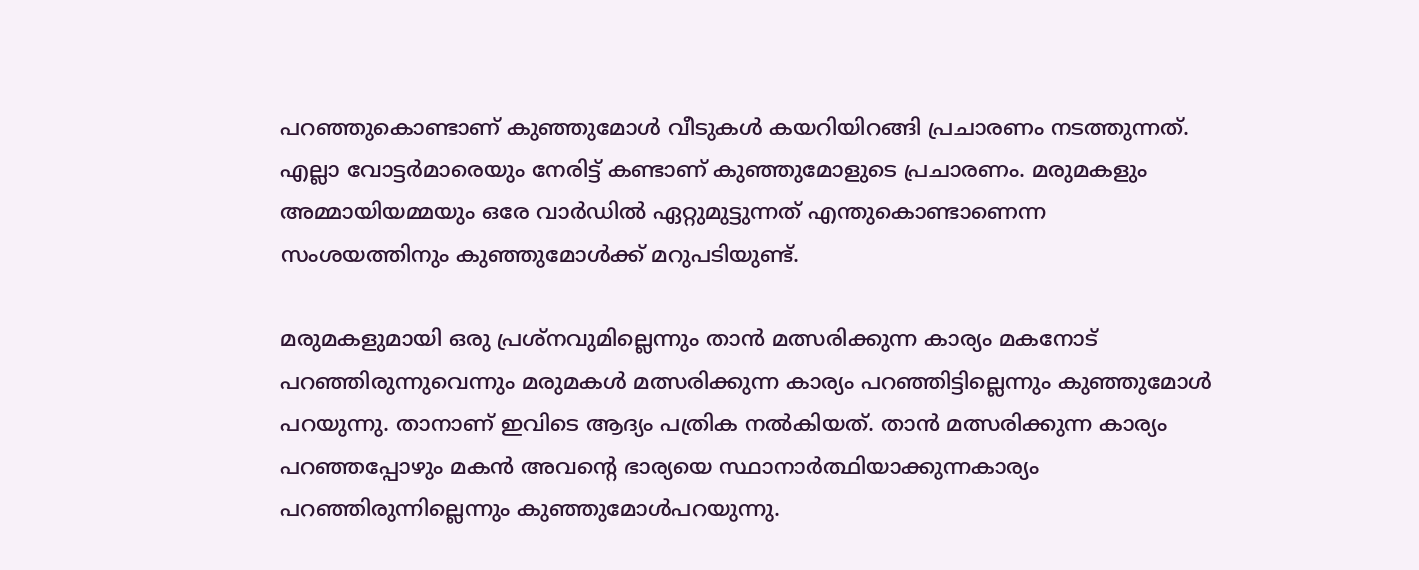പറഞ്ഞുകൊണ്ടാണ് കുഞ്ഞുമോള്‍ വീടുകള്‍ കയറിയിറങ്ങി പ്രചാരണം നടത്തുന്നത്. എല്ലാ വോട്ടര്‍മാരെയും നേരിട്ട് കണ്ടാണ് കുഞ്ഞുമോളുടെ പ്രചാരണം. മരുമകളും അമ്മായിയമ്മയും ഒരേ വാര്‍ഡിൽ ഏറ്റുമുട്ടുന്നത് എന്തുകൊണ്ടാണെന്ന സംശയത്തിനും കുഞ്ഞുമോള്‍ക്ക് മറുപടിയുണ്ട്.

മരുമകളുമായി ഒരു പ്രശ്നവുമില്ലെന്നും താൻ മത്സരിക്കുന്ന കാര്യം മകനോട് പറഞ്ഞിരുന്നുവെന്നും മരുമകള്‍ മത്സരിക്കുന്ന കാര്യം പറഞ്ഞിട്ടില്ലെന്നും കുഞ്ഞുമോള്‍ പറയുന്നു. താനാണ് ഇവിടെ ആദ്യം പത്രിക നൽകിയത്. താൻ മത്സരിക്കുന്ന കാര്യം പറഞ്ഞപ്പോഴും മകൻ അവന്‍റെ ഭാര്യയെ സ്ഥാനാര്‍ത്ഥിയാക്കുന്നകാര്യം പറഞ്ഞിരുന്നില്ലെന്നും കുഞ്ഞുമോള്‍പറയുന്നു.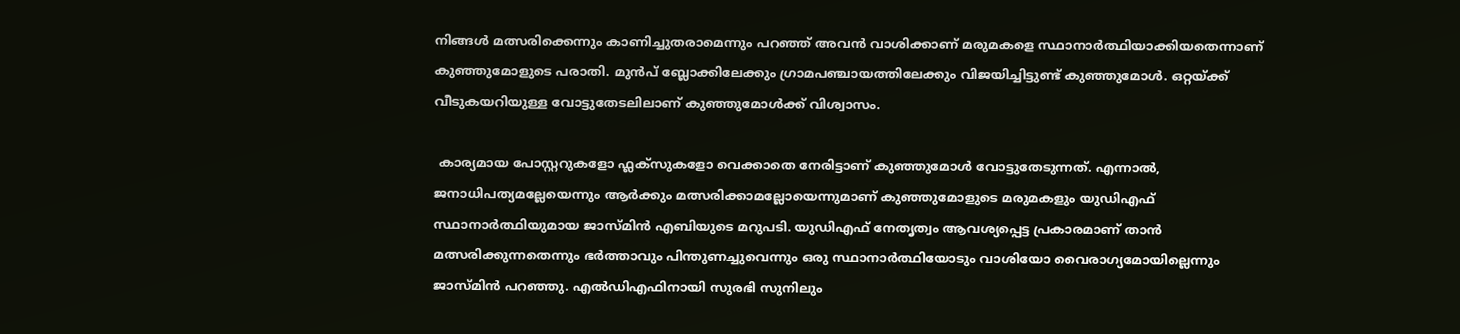നിങ്ങള്‍ മത്സരിക്കെന്നും കാണിച്ചുതരാമെന്നും പറഞ്ഞ് അവൻ വാശിക്കാണ് മരുമകളെ സ്ഥാനാര്‍ത്ഥിയാക്കിയതെന്നാണ് കുഞ്ഞുമോളുടെ പരാതി. മുൻപ് ബ്ലോക്കിലേക്കും ഗ്രാമപഞ്ചായത്തിലേക്കും വിജയിച്ചിട്ടുണ്ട് കുഞ്ഞുമോൾ. ഒറ്റയ്ക്ക് വീടുകയറിയുള്ള വോട്ടുതേടലിലാണ് കുഞ്ഞുമോള്‍ക്ക് വിശ്വാസം.

 കാര്യമായ പോസ്റ്ററുകളോ ഫ്ലക്സുകളോ വെക്കാതെ നേരിട്ടാണ് കുഞ്ഞുമോള്‍ വോട്ടുതേടുന്നത്. എന്നാൽ, ജനാധിപത്യമല്ലേയെന്നും ആര്‍ക്കും മത്സരിക്കാമല്ലോയെന്നുമാണ് കുഞ്ഞുമോളുടെ മരുമകളും യുഡിഎഫ് സ്ഥാനാര്‍ത്ഥിയുമായ ജാസ്മിൻ എബിയുടെ മറുപടി. യുഡിഎഫ് നേതൃത്വം ആവശ്യപ്പെട്ട പ്രകാരമാണ് താൻ മത്സരിക്കുന്നതെന്നും ഭര്‍ത്താവും പിന്തുണച്ചുവെന്നും ഒരു സ്ഥാനാര്‍ത്ഥിയോടും വാശിയോ വൈരാഗ്യമോയില്ലെന്നും ജാസ്മിൻ പറഞ്ഞു. എൽഡിഎഫിനായി സുരഭി സുനിലും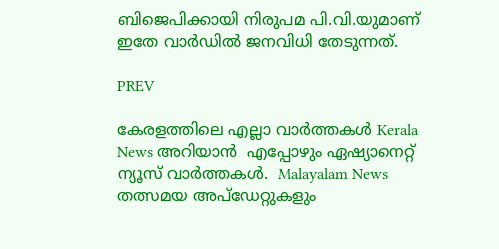ബിജെപിക്കായി നിരുപമ പി.വി.യുമാണ് ഇതേ വാർഡിൽ ജനവിധി തേടുന്നത്.

PREV

കേരളത്തിലെ എല്ലാ വാർത്തകൾ Kerala News അറിയാൻ  എപ്പോഴും ഏഷ്യാനെറ്റ് ന്യൂസ് വാർത്തകൾ.  Malayalam News   തത്സമയ അപ്‌ഡേറ്റുകളും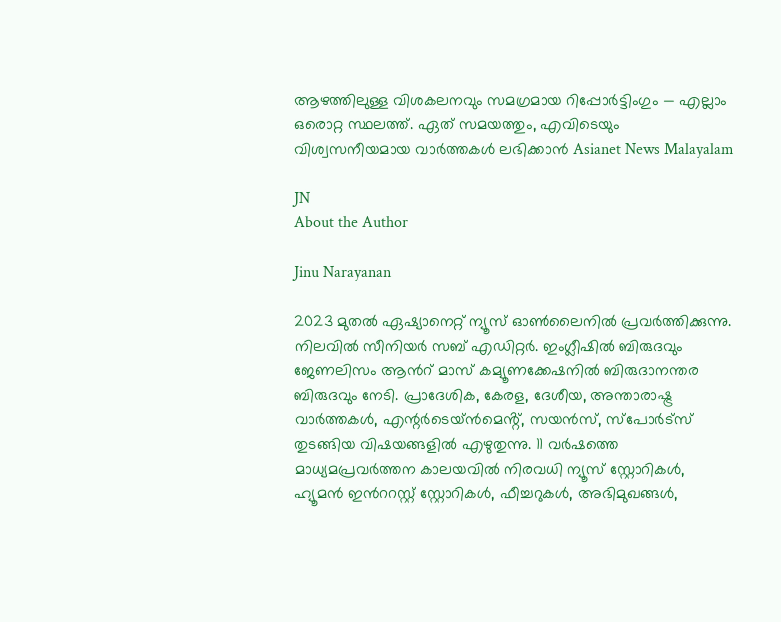ആഴത്തിലുള്ള വിശകലനവും സമഗ്രമായ റിപ്പോർട്ടിംഗും — എല്ലാം ഒരൊറ്റ സ്ഥലത്ത്. ഏത് സമയത്തും, എവിടെയും വിശ്വസനീയമായ വാർത്തകൾ ലഭിക്കാൻ Asianet News Malayalam

JN
About the Author

Jinu Narayanan

2023 മുതൽ ഏഷ്യാനെറ്റ് ന്യൂസ് ഓണ്‍ലൈനിൽ പ്രവര്‍ത്തിക്കുന്നു. നിലവിൽ സീനിയര്‍ സബ് എഡിറ്റര്‍. ഇംഗ്ലീഷിൽ ബിരുദവും ജേണലിസം ആന്‍റ് മാസ് കമ്യൂണക്കേഷനിൽ ബിരുദാനന്തര ബിരുദവും നേടി. പ്രാദേശിക, കേരള, ദേശീയ, അന്താരാഷ്ട്ര വാര്‍ത്തകള്‍, എന്റർടെയ്ൻമെൻ്റ്, സയൻസ്, സ്പോര്‍ട്സ് തുടങ്ങിയ വിഷയങ്ങളിൽ എഴുതുന്നു. 11 വര്‍ഷത്തെ മാധ്യമപ്രവര്‍ത്തന കാലയവിൽ നിരവധി ന്യൂസ് സ്റ്റോറികള്‍, ഹ്യൂമൻ ഇന്‍ററസ്റ്റ് സ്റ്റോറികള്‍, ഫീച്ചറുകള്‍, അഭിമുഖങ്ങള്‍,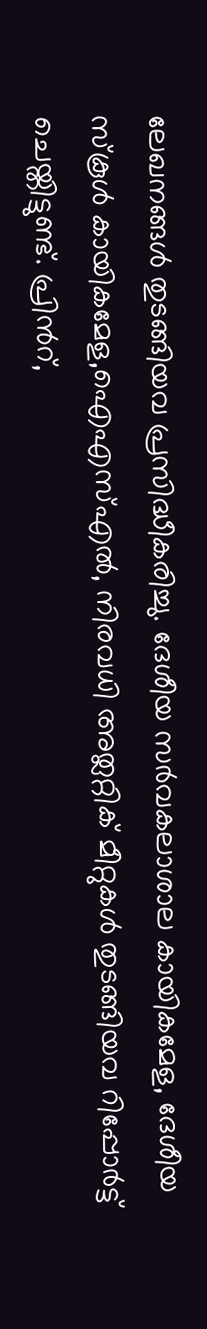ലേഖനങ്ങള്‍ തുടങ്ങിയവ പ്രസിദ്ധീകരിച്ചു. ദേശീയ സര്‍വകലാശാല കായികമേള, ദേശീയ സ്കൂള്‍ കായികമേള,ഐഎസ്എൽ, നിരവധി അത്ലറ്റിക് മീറ്റുകള്‍ തുടങ്ങിയവ റിപ്പോര്‍ട്ട് ചെയ്തിട്ടുണ്ട്. പ്രിന്‍റ്,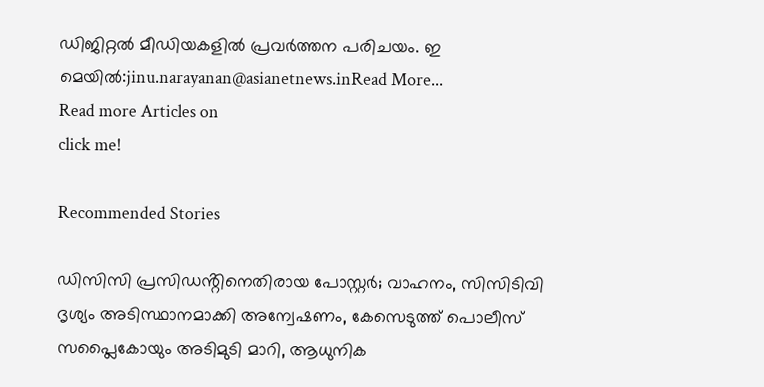ഡിജിറ്റൽ മീഡിയകളിൽ പ്രവര്‍ത്തന പരിചയം. ഇ മെയിൽ:jinu.narayanan@asianetnews.inRead More...
Read more Articles on
click me!

Recommended Stories

ഡിസിസി പ്രസിഡൻ്റിനെതിരായ പോസ്റ്റർ; വാഹനം, സിസിടിവി ദൃശ്യം അടിസ്ഥാനമാക്കി അന്വേഷണം, കേസെടുത്ത് പൊലീസ്
സപ്ലൈകോയും അടിമുടി മാറി, ആധുനിക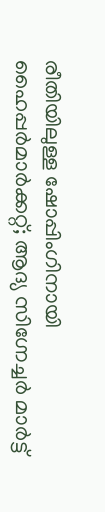രീതിയിലുള്ള ഷോപ്പിംഗിനായി ഹൈപ്പർമാർക്കറ്റ്; ആദ്യ സിഗ്നേച്ചർ മാർട്ട്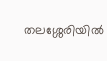തലശ്ശേരിയിൽ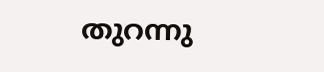തുറന്നു